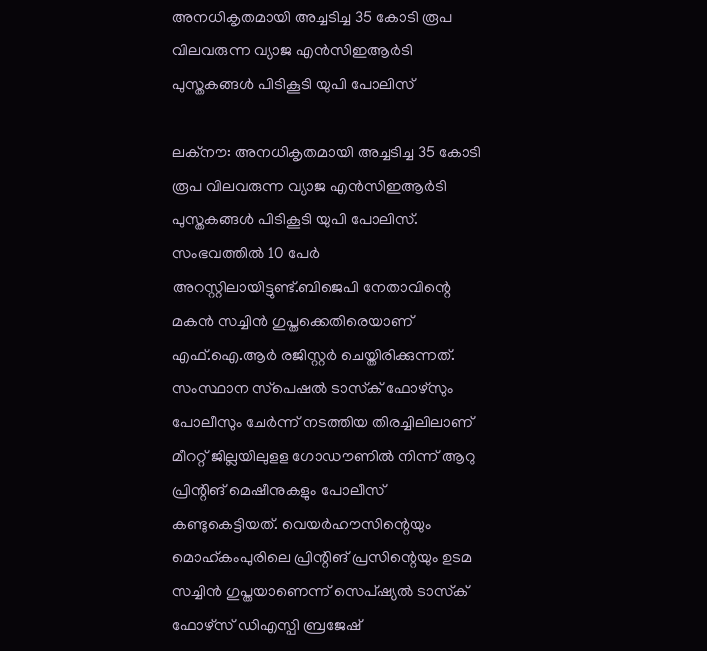അനധികൃതമായി അച്ചടിച്ച 35 കോടി രൂപ വിലവരുന്ന വ്യാജ എന്‍സിഇആര്‍ടി പുസ്തകങ്ങള്‍ പിടികൂടി യുപി പോലിസ്

ലക്‌നൗ: അനധികൃതമായി അച്ചടിച്ച 35 കോടി രൂപ വിലവരുന്ന വ്യാജ എന്‍സിഇആര്‍ടി പുസ്തകങ്ങള്‍ പിടികൂടി യുപി പോലിസ്. സംഭവത്തില്‍ 10 പേര്‍ അറസ്റ്റിലായിട്ടുണ്ട്.ബിജെപി നേതാവിന്റെ മകന്‍ സച്ചിന്‍ ഗുപ്തക്കെതിരെയാണ് എഫ്.ഐ.ആര്‍ രജിസ്റ്റര്‍ ചെയ്തിരിക്കുന്നത്. സംസ്ഥാന സ്‌പെഷല്‍ ടാസ്‌ക് ഫോഴ്‌സും പോലീസും ചേര്‍ന്ന് നടത്തിയ തിരച്ചിലിലാണ് മീററ്റ് ജില്ലയിലുളള ഗോഡൗണില്‍ നിന്ന് ആറു പ്രിന്റിങ് മെഷീനുകളും പോലീസ് കണ്ടുകെട്ടിയത്. വെയര്‍ഹൗസിന്റെയും മൊഹ്കംപുരിലെ പ്രിന്റിങ് പ്രസിന്റെയും ഉടമ സച്ചിന്‍ ഗുപ്തയാണെന്ന് സെപ്ഷ്യല്‍ ടാസ്‌ക് ഫോഴ്‌സ് ഡിഎസ്പി ബ്രജേഷ്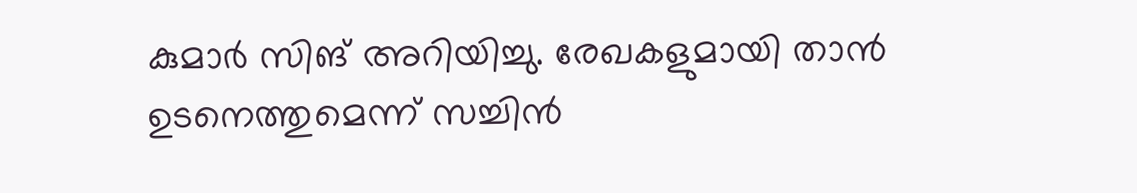കുമാര്‍ സിങ് അറിയിച്ചു. രേഖകളുമായി താന്‍ ഉടനെത്തുമെന്ന് സച്ചിന്‍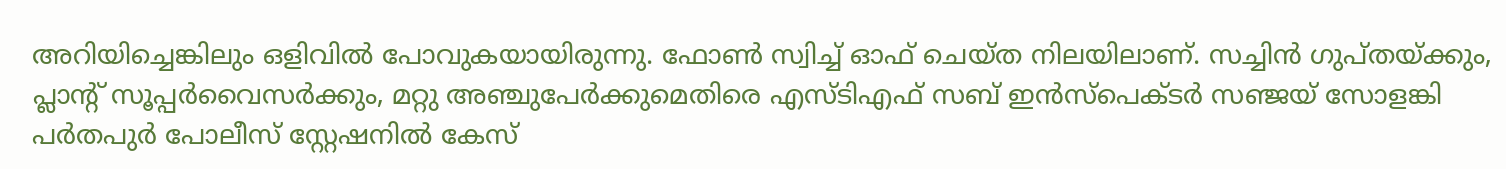അറിയിച്ചെങ്കിലും ഒളിവില്‍ പോവുകയായിരുന്നു. ഫോണ്‍ സ്വിച്ച് ഓഫ് ചെയ്ത നിലയിലാണ്. സച്ചിന്‍ ഗുപ്തയ്ക്കും, പ്ലാന്റ് സൂപ്പര്‍വൈസര്‍ക്കും, മറ്റു അഞ്ചുപേര്‍ക്കുമെതിരെ എസ്ടിഎഫ് സബ് ഇന്‍സ്‌പെക്ടര്‍ സഞ്ജയ് സോളങ്കി പര്‍തപുര്‍ പോലീസ് സ്റ്റേഷനില്‍ കേസ്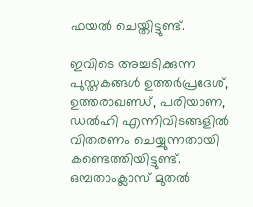ഫയല്‍ ചെയ്തിട്ടുണ്ട്.

ഇവിടെ അച്ചടിക്കുന്ന പുസ്തകങ്ങള്‍ ഉത്തര്‍പ്രദേശ്, ഉത്തരാഖണ്ഡ്, പരിയാണ, ഡല്‍ഹി എന്നിവിടങ്ങളില്‍ വിതരണം ചെയ്യുന്നതായി കണ്ടെത്തിയിട്ടുണ്ട്. ഒമ്പതാംക്ലാസ് മുതല്‍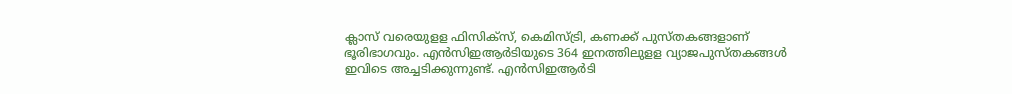ക്ലാസ് വരെയുളള ഫിസിക്‌സ്, കെമിസ്ട്രി, കണക്ക് പുസ്തകങ്ങളാണ് ഭൂരിഭാഗവും. എന്‍സിഇആര്‍ടിയുടെ 364 ഇനത്തിലുളള വ്യാജപുസ്തകങ്ങള്‍ ഇവിടെ അച്ചടിക്കുന്നുണ്ട്. എന്‍സിഇആര്‍ടി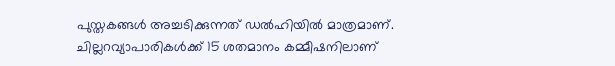പുസ്തകങ്ങള്‍ അച്ചടിക്കുന്നത് ഡല്‍ഹിയില്‍ മാത്രമാണ്. ചില്ലറവ്യാപാരികള്‍ക്ക് 15 ശതമാനം കമ്മീഷനിലാണ്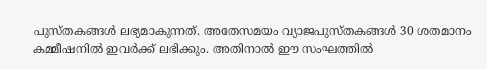പുസ്തകങ്ങള്‍ ലഭ്യമാകുന്നത്. അതേസമയം വ്യാജപുസ്തകങ്ങള്‍ 30 ശതമാനം കമ്മീഷനില്‍ ഇവര്‍ക്ക് ലഭിക്കും. അതിനാല്‍ ഈ സംഘത്തില്‍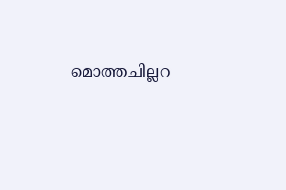മൊത്തചില്ലറ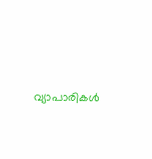വ്യാപാരികള്‍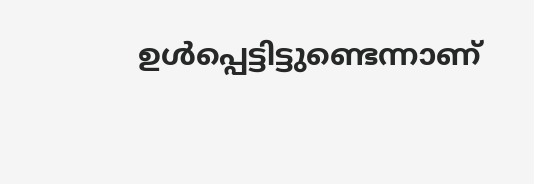ഉള്‍പ്പെട്ടിട്ടുണ്ടെന്നാണ്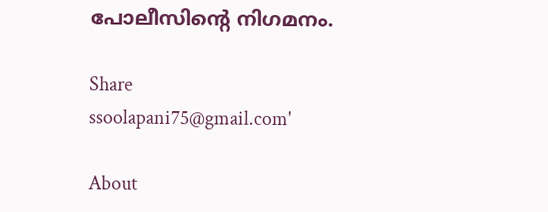പോലീസിന്റെ നിഗമനം.

Share
ssoolapani75@gmail.com'

About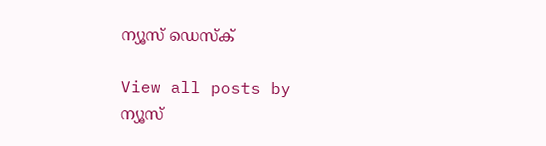ന്യൂസ് ഡെസ്ക്

View all posts by ന്യൂസ്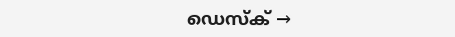ഡെസ്ക് →